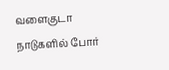வளைகுடா நாடுகளில் போர்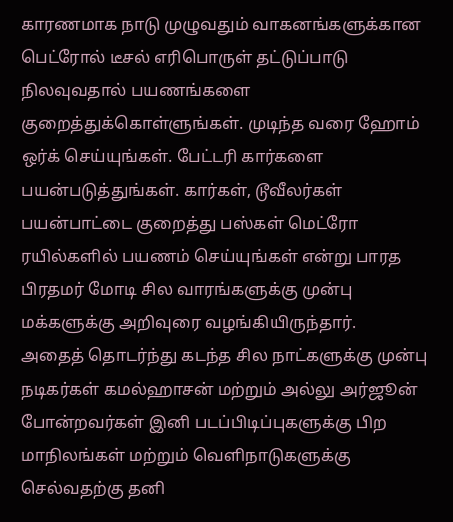காரணமாக நாடு முழுவதும் வாகனங்களுக்கான பெட்ரோல் டீசல் எரிபொருள் தட்டுப்பாடு நிலவுவதால் பயணங்களை குறைத்துக்கொள்ளுங்கள். முடிந்த வரை ஹோம் ஒர்க் செய்யுங்கள். பேட்டரி கார்களை பயன்படுத்துங்கள். கார்கள், டூவீலர்கள் பயன்பாட்டை குறைத்து பஸ்கள் மெட்ரோ ரயில்களில் பயணம் செய்யுங்கள் என்று பாரத பிரதமர் மோடி சில வாரங்களுக்கு முன்பு மக்களுக்கு அறிவுரை வழங்கியிருந்தார்.
அதைத் தொடர்ந்து கடந்த சில நாட்களுக்கு முன்பு நடிகர்கள் கமல்ஹாசன் மற்றும் அல்லு அர்ஜூன் போன்றவர்கள் இனி படப்பிடிப்புகளுக்கு பிற மாநிலங்கள் மற்றும் வெளிநாடுகளுக்கு செல்வதற்கு தனி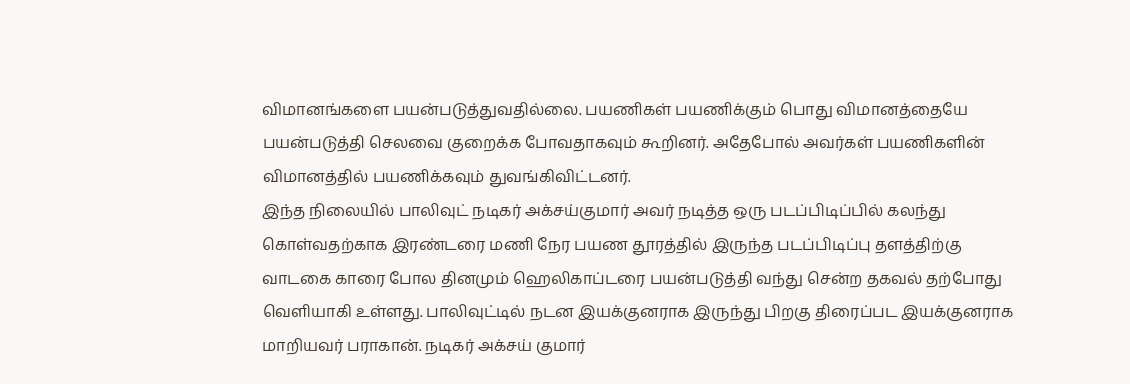விமானங்களை பயன்படுத்துவதில்லை. பயணிகள் பயணிக்கும் பொது விமானத்தையே பயன்படுத்தி செலவை குறைக்க போவதாகவும் கூறினர். அதேபோல் அவர்கள் பயணிகளின் விமானத்தில் பயணிக்கவும் துவங்கிவிட்டனர்.
இந்த நிலையில் பாலிவுட் நடிகர் அக்சய்குமார் அவர் நடித்த ஒரு படப்பிடிப்பில் கலந்து கொள்வதற்காக இரண்டரை மணி நேர பயண தூரத்தில் இருந்த படப்பிடிப்பு தளத்திற்கு வாடகை காரை போல தினமும் ஹெலிகாப்டரை பயன்படுத்தி வந்து சென்ற தகவல் தற்போது வெளியாகி உள்ளது. பாலிவுட்டில் நடன இயக்குனராக இருந்து பிறகு திரைப்பட இயக்குனராக மாறியவர் பராகான். நடிகர் அக்சய் குமார்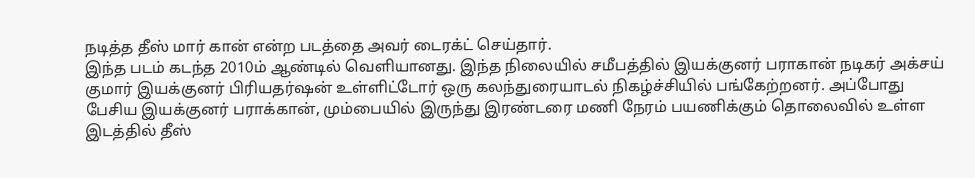நடித்த தீஸ் மார் கான் என்ற படத்தை அவர் டைரக்ட் செய்தார்.
இந்த படம் கடந்த 2010ம் ஆண்டில் வெளியானது. இந்த நிலையில் சமீபத்தில் இயக்குனர் பராகான் நடிகர் அக்சய் குமார் இயக்குனர் பிரியதர்ஷன் உள்ளிட்டோர் ஒரு கலந்துரையாடல் நிகழ்ச்சியில் பங்கேற்றனர். அப்போது பேசிய இயக்குனர் பராக்கான், மும்பையில் இருந்து இரண்டரை மணி நேரம் பயணிக்கும் தொலைவில் உள்ள இடத்தில் தீஸ்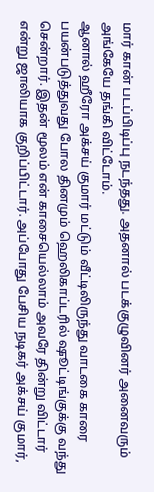மார் கான் படப்பிடிப்பு நடந்தது. அதனால் படக்குழுவினர் அனைவரும் அங்கேயே தங்கி விட்டோம்.
ஆனால் ஹீரோ அக்சய் குமார் மட்டும் வீட்டிலிருந்து வாடகை காரை பயன்படுத்துவது போல தினமும் ஹெலிகாப்டரில் ஷூட்டிங்குக்கு வந்து சென்றார். இதன் மூலம் என் காசையெல்லாம் அவரே தின்று விட்டார் என்று ஜாலியாக குறிப்பிட்டார். அப்போது பேசிய நடிகர் அக்சய் குமார்,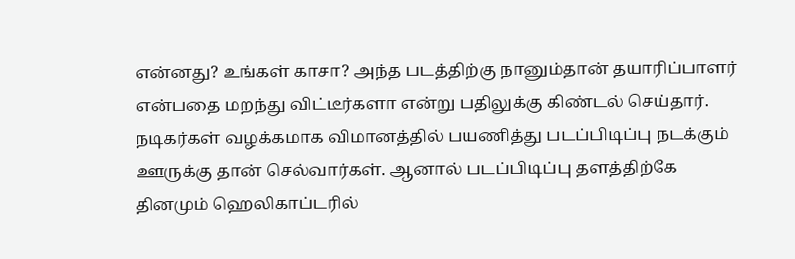என்னது? உங்கள் காசா? அந்த படத்திற்கு நானும்தான் தயாரிப்பாளர் என்பதை மறந்து விட்டீர்களா என்று பதிலுக்கு கிண்டல் செய்தார்.
நடிகர்கள் வழக்கமாக விமானத்தில் பயணித்து படப்பிடிப்பு நடக்கும் ஊருக்கு தான் செல்வார்கள். ஆனால் படப்பிடிப்பு தளத்திற்கே தினமும் ஹெலிகாப்டரில்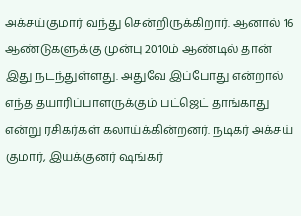அக்சய்குமார் வந்து சென்றிருக்கிறார். ஆனால் 16 ஆண்டுகளுக்கு முன்பு 2010ம் ஆண்டில் தான் இது நடந்துள்ளது. அதுவே இப்போது என்றால் எந்த தயாரிப்பாளருக்கும் பட்ஜெட் தாங்காது என்று ரசிகர்கள் கலாய்க்கின்றனர். நடிகர் அக்சய் குமார், இயக்குனர் ஷங்கர்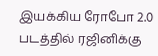இயக்கிய ரோபோ 2.0 படத்தில் ரஜினிக்கு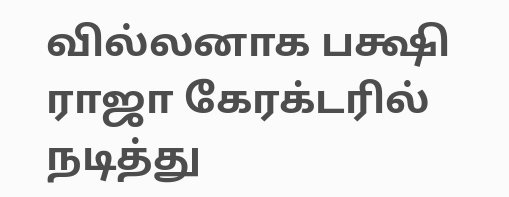வில்லனாக பக்ஷி ராஜா கேரக்டரில் நடித்து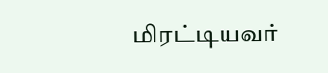மிரட்டியவர்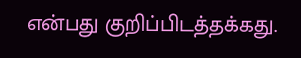என்பது குறிப்பிடத்தக்கது.